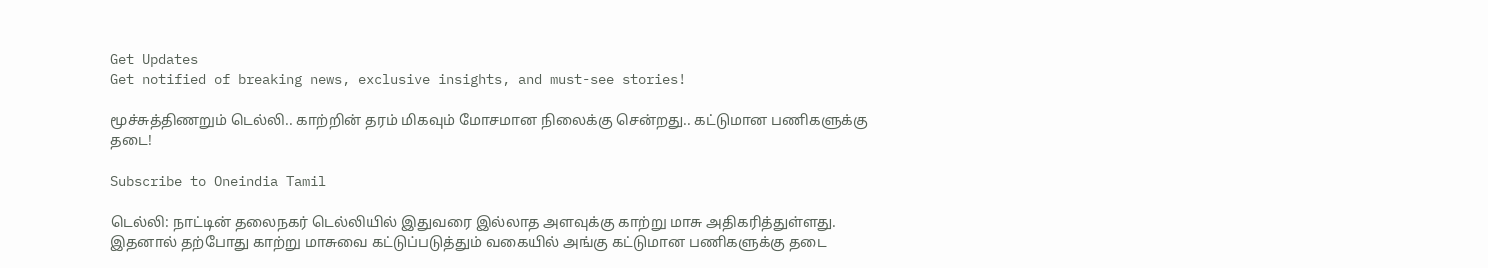Get Updates
Get notified of breaking news, exclusive insights, and must-see stories!

மூச்சுத்திணறும் டெல்லி.. காற்றின் தரம் மிகவும் மோசமான நிலைக்கு சென்றது.. கட்டுமான பணிகளுக்கு தடை!

Subscribe to Oneindia Tamil

டெல்லி: நாட்டின் தலைநகர் டெல்லியில் இதுவரை இல்லாத அளவுக்கு காற்று மாசு அதிகரித்துள்ளது. இதனால் தற்போது காற்று மாசுவை கட்டுப்படுத்தும் வகையில் அங்கு கட்டுமான பணிகளுக்கு தடை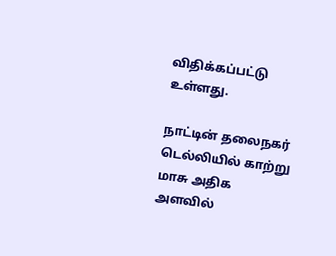விதிக்கப்பட்டு உள்ளது.

நாட்டின் தலைநகர் டெல்லியில் காற்று மாசு அதிக அளவில்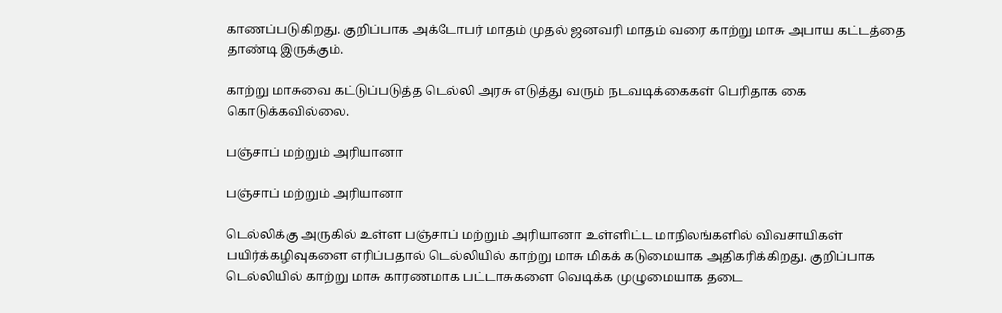காணப்படுகிறது. குறிப்பாக அக்டோபர் மாதம் முதல் ஜனவரி மாதம் வரை காற்று மாசு அபாய கட்டத்தை தாண்டி இருக்கும்.

காற்று மாசுவை கட்டுப்படுத்த டெல்லி அரசு எடுத்து வரும் நடவடிக்கைகள் பெரிதாக கை கொடுக்கவில்லை.

பஞ்சாப் மற்றும் அரியானா

பஞ்சாப் மற்றும் அரியானா

டெல்லிக்கு அருகில் உள்ள பஞ்சாப் மற்றும் அரியானா உள்ளிட்ட மாநிலங்களில் விவசாயிகள் பயிர்க்கழிவுகளை எரிப்பதால் டெல்லியில் காற்று மாசு மிகக் கடுமையாக அதிகரிக்கிறது. குறிப்பாக டெல்லியில் காற்று மாசு காரணமாக பட்டாசுகளை வெடிக்க முழுமையாக தடை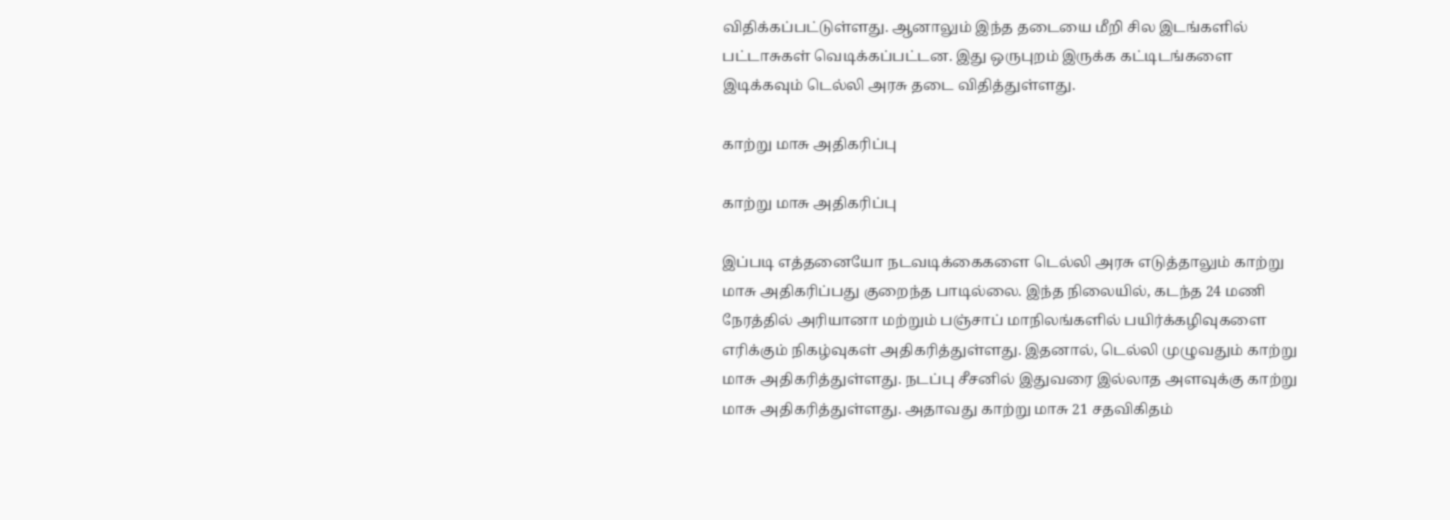விதிக்கப்பட்டுள்ளது. ஆனாலும் இந்த தடையை மீறி சில இடங்களில் பட்டாசுகள் வெடிக்கப்பட்டன. இது ஒருபுறம் இருக்க கட்டிடங்களை இடிக்கவும் டெல்லி அரசு தடை விதித்துள்ளது.

காற்று மாசு அதிகரிப்பு

காற்று மாசு அதிகரிப்பு

இப்படி எத்தனையோ நடவடிக்கைகளை டெல்லி அரசு எடுத்தாலும் காற்று மாசு அதிகரிப்பது குறைந்த பாடில்லை. இந்த நிலையில், கடந்த 24 மணி நேரத்தில் அரியானா மற்றும் பஞ்சாப் மாநிலங்களில் பயிர்க்கழிவுகளை எரிக்கும் நிகழ்வுகள் அதிகரித்துள்ளது. இதனால், டெல்லி முழுவதும் காற்று மாசு அதிகரித்துள்ளது. நடப்பு சீசனில் இதுவரை இல்லாத அளவுக்கு காற்று மாசு அதிகரித்துள்ளது. அதாவது காற்று மாசு 21 சதவிகிதம்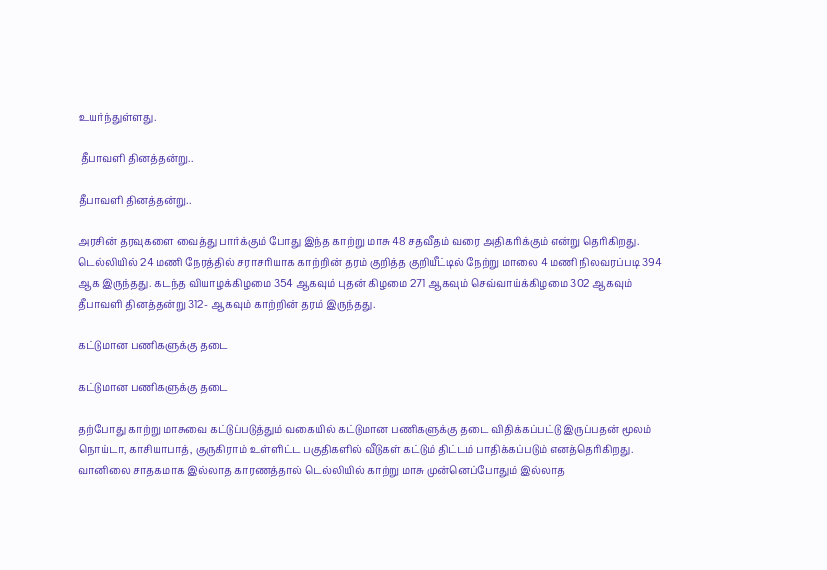உயர்ந்துள்ளது.

 தீபாவளி தினத்தன்று..

தீபாவளி தினத்தன்று..

அரசின் தரவுகளை வைத்து பார்க்கும் போது இந்த காற்று மாசு 48 சதவீதம் வரை அதிகரிக்கும் என்று தெரிகிறது. டெல்லியில் 24 மணி நேரத்தில் சராசரியாக காற்றின் தரம் குறித்த குறியீட்டில் நேற்று மாலை 4 மணி நிலவரப்படி 394 ஆக இருந்தது. கடந்த வியாழக்கிழமை 354 ஆகவும் புதன் கிழமை 271 ஆகவும் செவ்வாய்க்கிழமை 302 ஆகவும் தீபாவளி தினத்தன்று 312- ஆகவும் காற்றின் தரம் இருந்தது.

கட்டுமான பணிகளுக்கு தடை

கட்டுமான பணிகளுக்கு தடை

தற்போது காற்று மாசுவை கட்டுப்படுத்தும் வகையில் கட்டுமான பணிகளுக்கு தடை விதிக்கப்பட்டு இருப்பதன் மூலம் நொய்டா, காசியாபாத், குருகிராம் உள்ளிட்ட பகுதிகளில் வீடுகள் கட்டும் திட்டம் பாதிக்கப்படும் எனத்தெரிகிறது. வானிலை சாதகமாக இல்லாத காரணத்தால் டெல்லியில் காற்று மாசு முன்னெப்போதும் இல்லாத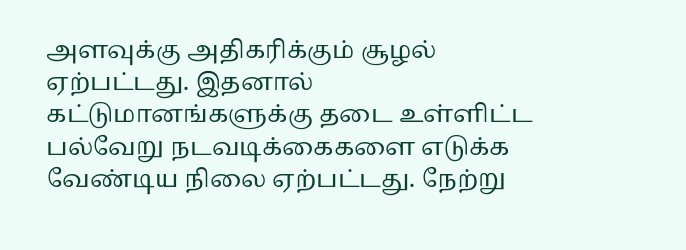அளவுக்கு அதிகரிக்கும் சூழல் ஏற்பட்டது. இதனால் கட்டுமானங்களுக்கு தடை உள்ளிட்ட பல்வேறு நடவடிக்கைகளை எடுக்க வேண்டிய நிலை ஏற்பட்டது. நேற்று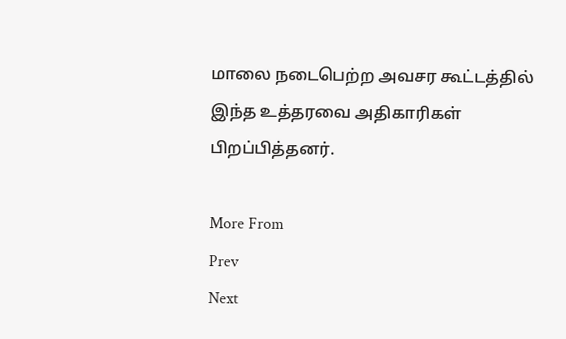மாலை நடைபெற்ற அவசர கூட்டத்தில் இந்த உத்தரவை அதிகாரிகள் பிறப்பித்தனர்.

More From
Prev
Next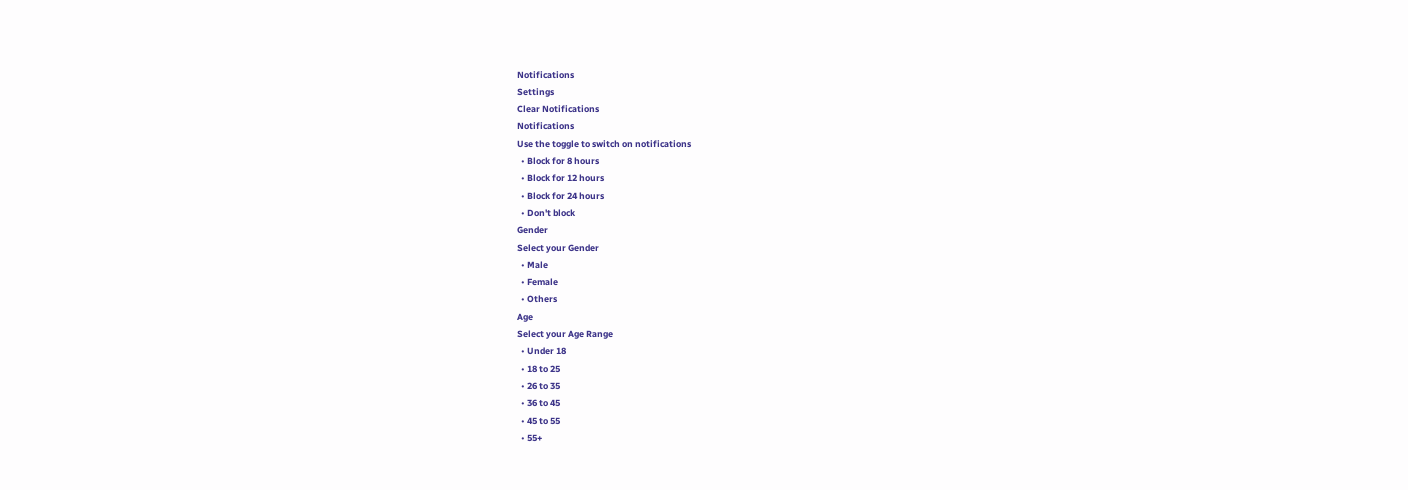Notifications
Settings
Clear Notifications
Notifications
Use the toggle to switch on notifications
  • Block for 8 hours
  • Block for 12 hours
  • Block for 24 hours
  • Don't block
Gender
Select your Gender
  • Male
  • Female
  • Others
Age
Select your Age Range
  • Under 18
  • 18 to 25
  • 26 to 35
  • 36 to 45
  • 45 to 55
  • 55+